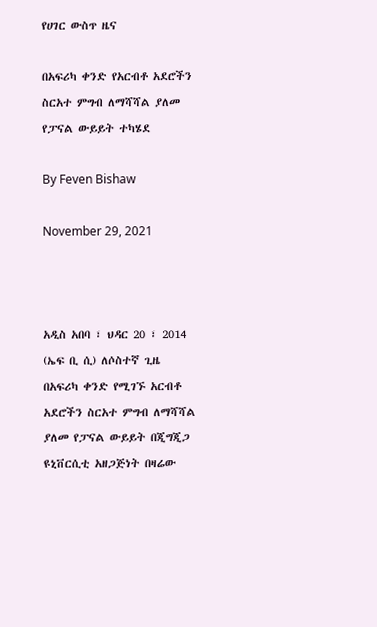የሀገር ውስጥ ዜና

በአፍሪካ ቀንድ የአርብቶ አደሮችን ስርአተ ምግብ ለማሻሻል ያለመ የፓናል ውይይት ተካሄደ

By Feven Bishaw

November 29, 2021



አዲስ አበባ ፣ ህዳር 20 ፣ 2014 (ኤፍ ቢ ሲ) ለሶስተኛ ጊዜ በአፍሪካ ቀንድ የሚገኙ አርብቶ አደሮችን ስርአተ ምግብ ለማሻሻል ያለመ የፓናል ውይይት በጂግጂጋ ዩኒቨርሲቲ አዘጋጅነት በዛሬው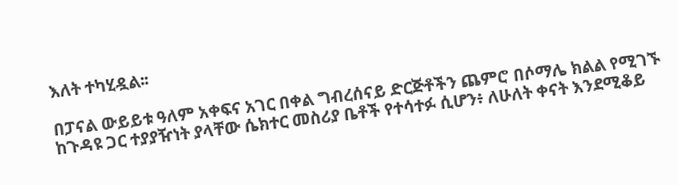እለት ተካሂዷል፡፡

በፓናል ውይይቱ ዓለም አቀፍና አገር በቀል ግብረሰናይ ድርጅቶችን ጨምሮ በሶማሌ ክልል የሚገኙ ከጉዳዩ ጋር ተያያዥነት ያላቸው ሴክተር መስሪያ ቤቶች የተሳተፉ ሲሆን፥ ለሁለት ቀናት እንደሚቆይ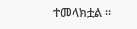ተመላክቷል ።